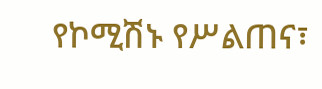የኮሚሽኑ የሥልጠና፣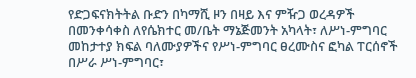የድጋፍናክትትል ቡድን በካማሺ ዞን በዛይ እና ምዥጋ ወረዳዎች በመንቀሳቀስ ለየሴክተር መ/ቤት ማኔጅመንት አካላት፣ ለሥነ-ምግባር መከታተያ ክፍል ባለሙያዎችና የሥነ-ምግባር ፀረሙስና ፎካል ፐርሰኖች በሥራ ሥነ-ምግባር፣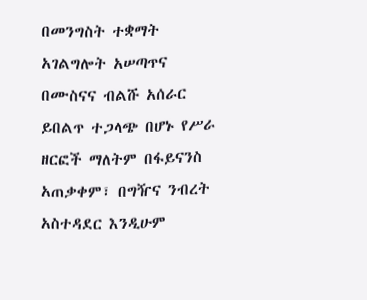በመንግስት ተቋማት አገልግሎት አሠጣጥና በሙስናና ብልሹ አሰራር ይበልጥ ተጋላጭ በሆኑ የሥራ ዘርፎች ማለትም በፋይናንስ አጠቃቀም፣ በግዥና ንብረት አስተዳደር እንዲሁም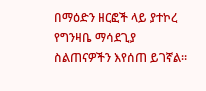በማዕድን ዘርፎች ላይ ያተኮረ የግንዛቤ ማሳደጊያ ስልጠናዎችን እየሰጠ ይገኛል።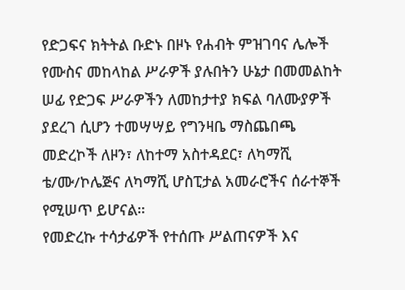የድጋፍና ክትትል ቡድኑ በዞኑ የሐብት ምዝገባና ሌሎች የሙስና መከላከል ሥራዎች ያሉበትን ሁኔታ በመመልከት ሠፊ የድጋፍ ሥራዎችን ለመከታተያ ክፍል ባለሙያዎች ያደረገ ሲሆን ተመሣሣይ የግንዛቤ ማስጨበጫ መድረኮች ለዞን፣ ለከተማ አስተዳደር፣ ለካማሺ ቴ/ሙ/ኮሌጅና ለካማሺ ሆስፒታል አመራሮችና ሰራተኞች የሚሠጥ ይሆናል።
የመድረኩ ተሳታፊዎች የተሰጡ ሥልጠናዎች እና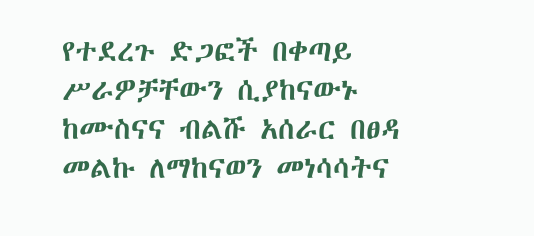የተደረጉ ድጋፎች በቀጣይ ሥራዎቻቸውን ሲያከናውኑ ከሙስናና ብልሹ አሰራር በፀዳ መልኩ ለማከናወን መነሳሳትና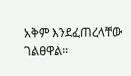አቅም እንደፈጠረላቸው ገልፀዋል።